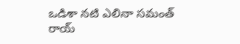ఒడిశా నటి ఎలినా సమంత్ రాయ్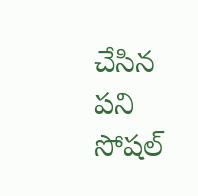చేసిన పని సోషల్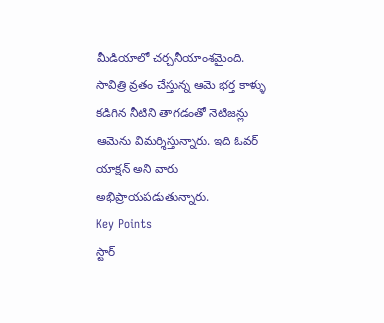మీడియాలో చర్చనీయాంశమైంది. సావిత్రి వ్రతం చేస్తున్న ఆమె భర్త కాళ్ళు కడిగిన నీటిని తాగడంతో నెటిజన్లు ఆమెను విమర్శిస్తున్నారు. ఇది ఓవర్ యాక్షన్ అని వారు అభిప్రాయపడుతున్నారు.
Key Points
స్టార్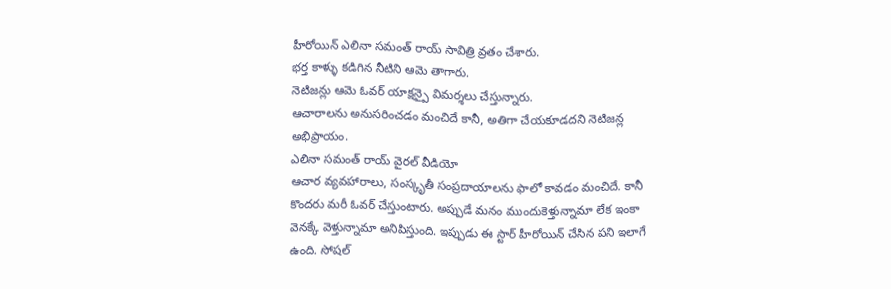హీరోయిన్ ఎలినా సమంత్ రాయ్ సావిత్రి వ్రతం చేశారు.
భర్త కాళ్ళు కడిగిన నీటిని ఆమె తాగారు.
నెటిజన్లు ఆమె ఓవర్ యాక్షన్పై విమర్శలు చేస్తున్నారు.
ఆచారాలను అనుసరించడం మంచిదే కానీ, అతిగా చేయకూడదని నెటిజన్ల అభిప్రాయం.
ఎలినా సమంత్ రాయ్ వైరల్ వీడియో
ఆచార వ్యవహారాలు, సంస్కృతీ సంప్రదాయాలను ఫాలో కావడం మంచిదే. కానీ కొందరు మరీ ఓవర్ చేస్తుంటారు. అప్పుడే మనం ముందుకెళ్తున్నామా లేక ఇంకా వెనక్కే వెళ్తున్నామా అనిపిస్తుంది. ఇప్పుడు ఈ స్టార్ హీరోయిన్ చేసిన పని ఇలాగే ఉంది. సోషల్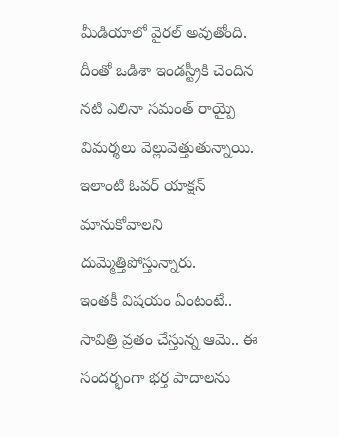మీడియాలో వైరల్ అవుతోంది. దీంతో ఒడిశా ఇండస్ట్రీకి చెందిన నటి ఎలినా సమంత్ రాయ్పై విమర్శలు వెల్లువెత్తుతున్నాయి. ఇలాంటి ఓవర్ యాక్షన్ మానుకోవాలని దుమ్మెత్తిపోస్తున్నారు.
ఇంతకీ విషయం ఏంటంటే.. సావిత్రి వ్రతం చేస్తున్న ఆమె.. ఈ సందర్భంగా భర్త పాదాలను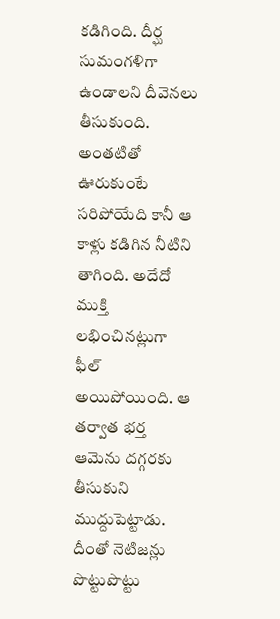కడిగింది. దీర్ఘ సుమంగళిగా ఉండాలని దీవెనలు తీసుకుంది. అంతటితో ఊరుకుంటే సరిపోయేది కానీ ఆ కాళ్లు కడిగిన నీటిని తాగింది. అదేదో ముక్తి లభించినట్లుగా ఫీల్ అయిపోయింది. ఆ తర్వాత భర్త ఆమెను దగ్గరకు తీసుకుని ముద్దుపెట్టాడు. దీంతో నెటిజన్లు పొట్టుపొట్టు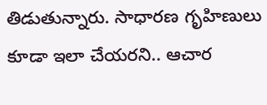తిడుతున్నారు. సాధారణ గృహిణులు కూడా ఇలా చేయరని.. ఆచార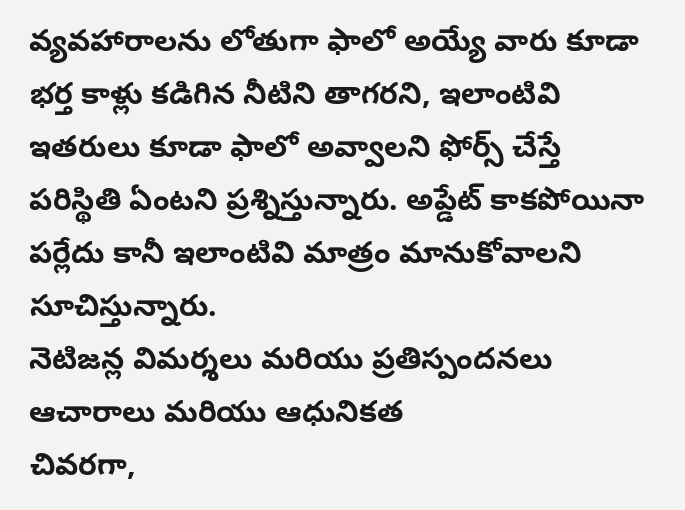వ్యవహారాలను లోతుగా ఫాలో అయ్యే వారు కూడా భర్త కాళ్లు కడిగిన నీటిని తాగరని, ఇలాంటివి ఇతరులు కూడా ఫాలో అవ్వాలని ఫోర్స్ చేస్తే పరిస్థితి ఏంటని ప్రశ్నిస్తున్నారు. అప్డేట్ కాకపోయినా పర్లేదు కానీ ఇలాంటివి మాత్రం మానుకోవాలని సూచిస్తున్నారు.
నెటిజన్ల విమర్శలు మరియు ప్రతిస్పందనలు
ఆచారాలు మరియు ఆధునికత
చివరగా,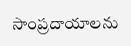సాంప్రదాయాలను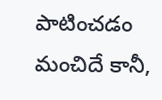పాటించడం మంచిదే కానీ,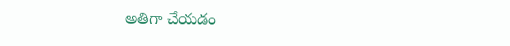అతిగా చేయడం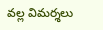వల్ల విమర్శలు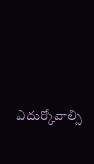ఎదుర్కోవాల్సి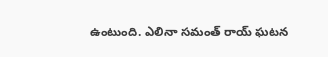ఉంటుంది. ఎలినా సమంత్ రాయ్ ఘటన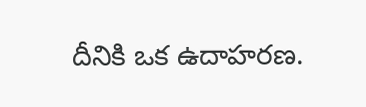దీనికి ఒక ఉదాహరణ.